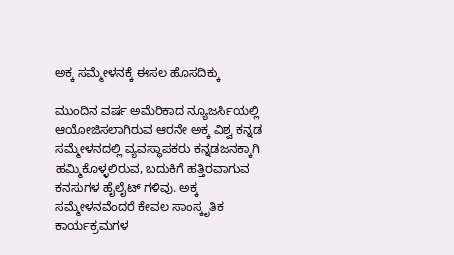ಅಕ್ಕ ಸಮ್ಮೇಳನಕ್ಕೆ ಈಸಲ ಹೊಸದಿಕ್ಕು

ಮುಂದಿನ ವರ್ಷ ಅಮೆರಿಕಾದ ನ್ಯೂಜರ್ಸಿಯಲ್ಲಿ ಆಯೋಜಿಸಲಾಗಿರುವ ಆರನೇ ಅಕ್ಕ ವಿಶ್ವ ಕನ್ನಡ ಸಮ್ಮೇಳನದಲ್ಲಿ ವ್ಯವಸ್ಥಾಪಕರು ಕನ್ನಡಜನಕ್ಕಾಗಿ ಹಮ್ಮಿಕೊಳ್ಳಲಿರುವ, ಬದುಕಿಗೆ ಹತ್ತಿರವಾಗುವ ಕನಸುಗಳ ಹೈಲೈಟ್ ಗಳಿವು. ಅಕ್ಕ ಸಮ್ಮೇಳನವೆಂದರೆ ಕೇವಲ ಸಾಂಸ್ಕೃತಿಕ ಕಾರ್ಯಕ್ರಮಗಳ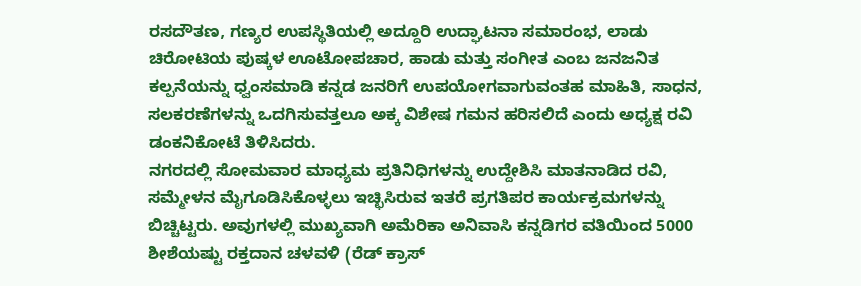ರಸದೌತಣ, ಗಣ್ಯರ ಉಪಸ್ಥಿತಿಯಲ್ಲಿ ಅದ್ದೂರಿ ಉದ್ಘಾಟನಾ ಸಮಾರಂಭ, ಲಾಡು ಚಿರೋಟಿಯ ಪುಷ್ಕಳ ಊಟೋಪಚಾರ, ಹಾಡು ಮತ್ತು ಸಂಗೀತ ಎಂಬ ಜನಜನಿತ ಕಲ್ಪನೆಯನ್ನು ಧ್ವಂಸಮಾಡಿ ಕನ್ನಡ ಜನರಿಗೆ ಉಪಯೋಗವಾಗುವಂತಹ ಮಾಹಿತಿ, ಸಾಧನ, ಸಲಕರಣೆಗಳನ್ನು ಒದಗಿಸುವತ್ತಲೂ ಅಕ್ಕ ವಿಶೇಷ ಗಮನ ಹರಿಸಲಿದೆ ಎಂದು ಅಧ್ಯಕ್ಷ ರವಿ ಡಂಕನಿಕೋಟೆ ತಿಳಿಸಿದರು.
ನಗರದಲ್ಲಿ ಸೋಮವಾರ ಮಾಧ್ಯಮ ಪ್ರತಿನಿಧಿಗಳನ್ನು ಉದ್ದೇಶಿಸಿ ಮಾತನಾಡಿದ ರವಿ, ಸಮ್ಮೇಳನ ಮೈಗೂಡಿಸಿಕೊಳ್ಳಲು ಇಚ್ಛಿಸಿರುವ ಇತರೆ ಪ್ರಗತಿಪರ ಕಾರ್ಯಕ್ರಮಗಳನ್ನು ಬಿಚ್ಚಿಟ್ಟರು. ಅವುಗಳಲ್ಲಿ ಮುಖ್ಯವಾಗಿ ಅಮೆರಿಕಾ ಅನಿವಾಸಿ ಕನ್ನಡಿಗರ ವತಿಯಿಂದ 5000 ಶೀಶೆಯಷ್ಟು ರಕ್ತದಾನ ಚಳವಳಿ (ರೆಡ್ ಕ್ರಾಸ್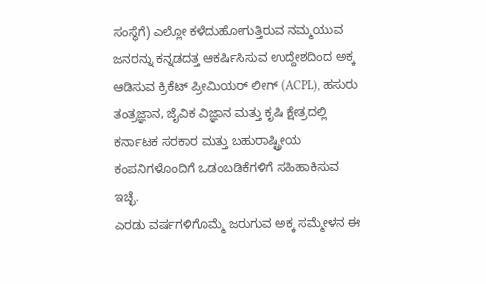ಸಂಸ್ಥೆಗೆ) ಎಲ್ಲೋ ಕಳೆದುಹೋಗುತ್ತಿರುವ ನಮ್ಮಯುವ ಜನರನ್ನು ಕನ್ನಡದತ್ತ ಆಕರ್ಷಿಸಿಸುವ ಉದ್ದೇಶದಿಂದ ಅಕ್ಕ ಆಡಿಸುವ ಕ್ರಿಕೆಟ್ ಪ್ರೀಮಿಯರ್ ಲೀಗ್ (ACPL), ಹಸುರು ತಂತ್ರಜ್ಞಾನ, ಜೈವಿಕ ವಿಜ್ಞಾನ ಮತ್ತು ಕೃಷಿ ಕ್ಷೇತ್ರದಲ್ಲಿ ಕರ್ನಾಟಕ ಸರಕಾರ ಮತ್ತು ಬಹುರಾಷ್ಟ್ರೀಯ ಕಂಪನಿಗಳೊಂದಿಗೆ ಒಡಂಬಡಿಕೆಗಳಿಗೆ ಸಹಿಹಾಕಿಸುವ ಇಚ್ಛೆ.
ಎರಡು ವರ್ಷಗಳಿಗೊಮ್ಮೆ ಜರುಗುವ ಅಕ್ಕ ಸಮ್ಮೇಳನ ಈ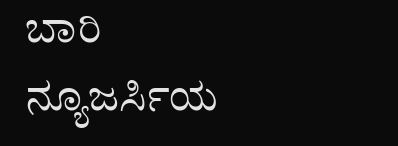ಬಾರಿ ನ್ಯೂಜರ್ಸಿಯ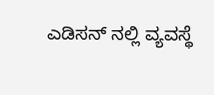ಎಡಿಸನ್ ನಲ್ಲಿ ವ್ಯವಸ್ಥೆ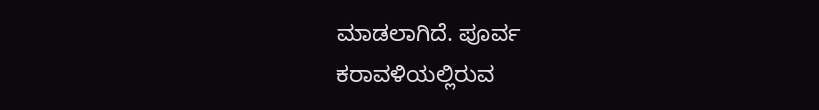ಮಾಡಲಾಗಿದೆ. ಪೂರ್ವ ಕರಾವಳಿಯಲ್ಲಿರುವ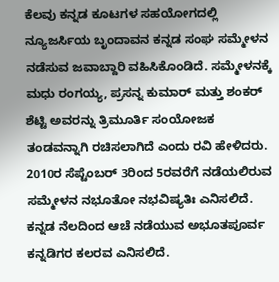ಕೆಲವು ಕನ್ನಡ ಕೂಟಗಳ ಸಹಯೋಗದಲ್ಲಿ ನ್ಯೂಜರ್ಸಿಯ ಬೃಂದಾವನ ಕನ್ನಡ ಸಂಘ ಸಮ್ಮೇಳನ ನಡೆಸುವ ಜವಾಬ್ದಾರಿ ವಹಿಸಿಕೊಂಡಿದೆ. ಸಮ್ಮೇಳನಕ್ಕೆ ಮಧು ರಂಗಯ್ಯ, ಪ್ರಸನ್ನ ಕುಮಾರ್ ಮತ್ತು ಶಂಕರ್ ಶೆಟ್ಟಿ ಅವರನ್ನು ತ್ರಿಮೂರ್ತಿ ಸಂಯೋಜಕ ತಂಡವನ್ನಾಗಿ ರಚಿಸಲಾಗಿದೆ ಎಂದು ರವಿ ಹೇಳಿದರು.
2010ರ ಸೆಪ್ಟೆಂಬರ್ 3ರಿಂದ 5ರವರೆಗೆ ನಡೆಯಲಿರುವ ಸಮ್ಮೇಳನ ನಭೂತೋ ನಭವಿಷ್ಯತಿಃ ಎನಿಸಲಿದೆ. ಕನ್ನಡ ನೆಲದಿಂದ ಆಚೆ ನಡೆಯುವ ಅಭೂತಪೂರ್ವ ಕನ್ನಡಿಗರ ಕಲರವ ಎನಿಸಲಿದೆ.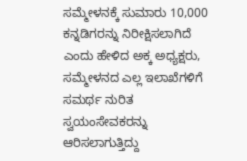ಸಮ್ಮೇಳನಕ್ಕೆ ಸುಮಾರು 10,000 ಕನ್ನಡಿಗರನ್ನು ನಿರೀಕ್ಷಿಸಲಾಗಿದೆ ಎಂದು ಹೇಳಿದ ಅಕ್ಕ ಅಧ್ಯಕ್ಷರು, ಸಮ್ಮೇಳನದ ಎಲ್ಲ ಇಲಾಖೆಗಳಿಗೆ ಸಮರ್ಥ ನುರಿತ ಸ್ವಯಂಸೇವಕರನ್ನು ಆರಿಸಲಾಗುತ್ತಿದ್ದು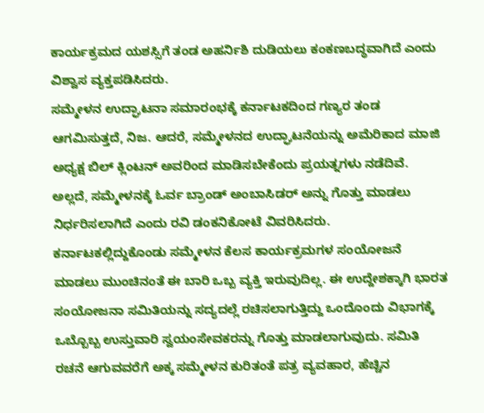ಕಾರ್ಯಕ್ರಮದ ಯಶಸ್ಸಿಗೆ ತಂಡ ಅಹರ್ನಿಶಿ ದುಡಿಯಲು ಕಂಕಣಬದ್ಧವಾಗಿದೆ ಎಂದು ವಿಶ್ವಾಸ ವ್ಯಕ್ತಪಡಿಸಿದರು.
ಸಮ್ಮೇಳನ ಉದ್ಘಾಟನಾ ಸಮಾರಂಭಕ್ಕೆ ಕರ್ನಾಟಕದಿಂದ ಗಣ್ಯರ ತಂಡ ಆಗಮಿಸುತ್ತದೆ, ನಿಜ. ಆದರೆ, ಸಮ್ಮೇಳನದ ಉದ್ಘಾಟನೆಯನ್ನು ಅಮೆರಿಕಾದ ಮಾಜಿ ಅಧ್ಯಕ್ಷ ಬಿಲ್ ಕ್ಲಿಂಟನ್ ಅವರಿಂದ ಮಾಡಿಸಬೇಕೆಂದು ಪ್ರಯತ್ನಗಳು ನಡೆದಿವೆ. ಅಲ್ಲದೆ, ಸಮ್ಮೇಳನಕ್ಕೆ ಓರ್ವ ಬ್ರಾಂಡ್ ಅಂಬಾಸಿಡರ್ ಅನ್ನು ಗೊತ್ತು ಮಾಡಲು ನಿರ್ಧರಿಸಲಾಗಿದೆ ಎಂದು ರವಿ ಡಂಕನಿಕೋಟೆ ವಿವರಿಸಿದರು.
ಕರ್ನಾಟಕಲ್ಲಿದ್ದುಕೊಂಡು ಸಮ್ಮೇಳನ ಕೆಲಸ ಕಾರ್ಯಕ್ರಮಗಳ ಸಂಯೋಜನೆ ಮಾಡಲು ಮುಂಚಿನಂತೆ ಈ ಬಾರಿ ಒಬ್ಬ ವ್ಯಕ್ತಿ ಇರುವುದಿಲ್ಲ. ಈ ಉದ್ದೇಶಕ್ಕಾಗಿ ಭಾರತ ಸಂಯೋಜನಾ ಸಮಿತಿಯನ್ನು ಸದ್ಯದಲ್ಲೆ ರಚಿಸಲಾಗುತ್ತಿದ್ದು ಒಂದೊಂದು ವಿಭಾಗಕ್ಕೆ ಒಬ್ಬೊಬ್ಬ ಉಸ್ತುವಾರಿ ಸ್ವಯಂಸೇವಕರನ್ನು ಗೊತ್ತು ಮಾಡಲಾಗುವುದು. ಸಮಿತಿ ರಚನೆ ಆಗುವವರೆಗೆ ಅಕ್ಕ ಸಮ್ಮೇಳನ ಕುರಿತಂತೆ ಪತ್ರ ವ್ಯವಹಾರ, ಹೆಚ್ಚಿನ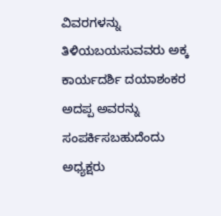ವಿವರಗಳನ್ನು ತಿಳಿಯಬಯಸುವವರು ಅಕ್ಕ ಕಾರ್ಯದರ್ಶಿ ದಯಾಶಂಕರ ಅದಪ್ಪ ಅವರನ್ನು ಸಂಪರ್ಕಿಸಬಹುದೆಂದು ಅಧ್ಯಕ್ಷರು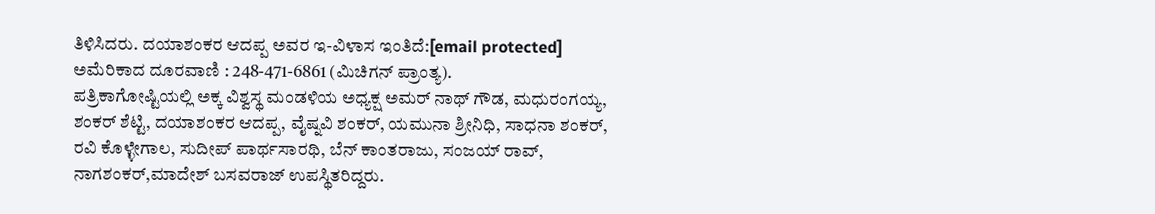ತಿಳಿಸಿದರು. ದಯಾಶಂಕರ ಆದಪ್ಪ ಅವರ ಇ-ವಿಳಾಸ ಇಂತಿದೆ:[email protected] ಅಮೆರಿಕಾದ ದೂರವಾಣಿ : 248-471-6861 (ಮಿಚಿಗನ್ ಪ್ರಾಂತ್ಯ).
ಪತ್ರಿಕಾಗೋಷ್ಟಿಯಲ್ಲಿ ಅಕ್ಕ ವಿಶ್ವಸ್ಥ ಮಂಡಳಿಯ ಅಧ್ಯಕ್ಷ ಅಮರ್ ನಾಥ್ ಗೌಡ, ಮಧುರಂಗಯ್ಯ, ಶಂಕರ್ ಶೆಟ್ಟಿ, ದಯಾಶಂಕರ ಆದಪ್ಪ, ವೈಷ್ನವಿ ಶಂಕರ್, ಯಮುನಾ ಶ್ರೀನಿಧಿ, ಸಾಧನಾ ಶಂಕರ್, ರವಿ ಕೊಳ್ಳೇಗಾಲ, ಸುದೀಪ್ ಪಾರ್ಥಸಾರಥಿ, ಬೆನ್ ಕಾಂತರಾಜು, ಸಂಜಯ್ ರಾವ್, ನಾಗಶಂಕರ್,ಮಾದೇಶ್ ಬಸವರಾಜ್ ಉಪಸ್ಥಿತರಿದ್ದರು.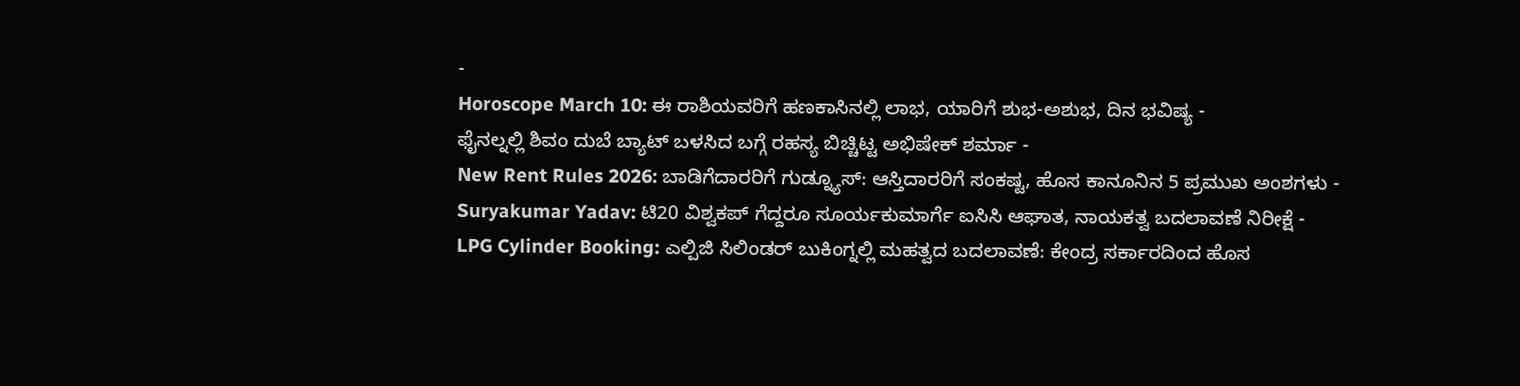-
Horoscope March 10: ಈ ರಾಶಿಯವರಿಗೆ ಹಣಕಾಸಿನಲ್ಲಿ ಲಾಭ, ಯಾರಿಗೆ ಶುಭ-ಅಶುಭ, ದಿನ ಭವಿಷ್ಯ -
ಫೈನಲ್ನಲ್ಲಿ ಶಿವಂ ದುಬೆ ಬ್ಯಾಟ್ ಬಳಸಿದ ಬಗ್ಗೆ ರಹಸ್ಯ ಬಿಚ್ಚಿಟ್ಟ ಅಭಿಷೇಕ್ ಶರ್ಮಾ -
New Rent Rules 2026: ಬಾಡಿಗೆದಾರರಿಗೆ ಗುಡ್ನ್ಯೂಸ್: ಆಸ್ತಿದಾರರಿಗೆ ಸಂಕಷ್ಟ, ಹೊಸ ಕಾನೂನಿನ 5 ಪ್ರಮುಖ ಅಂಶಗಳು -
Suryakumar Yadav: ಟಿ20 ವಿಶ್ವಕಪ್ ಗೆದ್ದರೂ ಸೂರ್ಯಕುಮಾರ್ಗೆ ಐಸಿಸಿ ಆಘಾತ, ನಾಯಕತ್ವ ಬದಲಾವಣೆ ನಿರೀಕ್ಷೆ -
LPG Cylinder Booking: ಎಲ್ಪಿಜಿ ಸಿಲಿಂಡರ್ ಬುಕಿಂಗ್ನಲ್ಲಿ ಮಹತ್ವದ ಬದಲಾವಣೆ: ಕೇಂದ್ರ ಸರ್ಕಾರದಿಂದ ಹೊಸ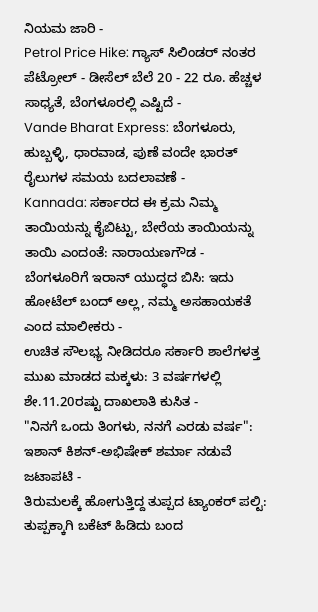ನಿಯಮ ಜಾರಿ -
Petrol Price Hike: ಗ್ಯಾಸ್ ಸಿಲಿಂಡರ್ ನಂತರ ಪೆಟ್ರೋಲ್ - ಡೀಸೆಲ್ ಬೆಲೆ 20 - 22 ರೂ. ಹೆಚ್ಚಳ ಸಾಧ್ಯತೆ, ಬೆಂಗಳೂರಲ್ಲಿ ಎಷ್ಟಿದೆ -
Vande Bharat Express: ಬೆಂಗಳೂರು, ಹುಬ್ಬಳ್ಳಿ, ಧಾರವಾಡ, ಪುಣೆ ವಂದೇ ಭಾರತ್ ರೈಲುಗಳ ಸಮಯ ಬದಲಾವಣೆ -
Kannada: ಸರ್ಕಾರದ ಈ ಕ್ರಮ ನಿಮ್ಮ ತಾಯಿಯನ್ನು ಕೈಬಿಟ್ಟು, ಬೇರೆಯ ತಾಯಿಯನ್ನು ತಾಯಿ ಎಂದಂತೆ: ನಾರಾಯಣಗೌಡ -
ಬೆಂಗಳೂರಿಗೆ ಇರಾನ್ ಯುದ್ಧದ ಬಿಸಿ: ಇದು ಹೋಟೆಲ್ ಬಂದ್ ಅಲ್ಲ, ನಮ್ಮ ಅಸಹಾಯಕತೆ ಎಂದ ಮಾಲೀಕರು -
ಉಚಿತ ಸೌಲಭ್ಯ ನೀಡಿದರೂ ಸರ್ಕಾರಿ ಶಾಲೆಗಳತ್ತ ಮುಖ ಮಾಡದ ಮಕ್ಕಳು: 3 ವರ್ಷಗಳಲ್ಲಿ ಶೇ.11.20ರಷ್ಟು ದಾಖಲಾತಿ ಕುಸಿತ -
"ನಿನಗೆ ಒಂದು ತಿಂಗಳು, ನನಗೆ ಎರಡು ವರ್ಷ": ಇಶಾನ್ ಕಿಶನ್-ಅಭಿಷೇಕ್ ಶರ್ಮಾ ನಡುವೆ ಜಟಾಪಟಿ -
ತಿರುಮಲಕ್ಕೆ ಹೋಗುತ್ತಿದ್ದ ತುಪ್ಪದ ಟ್ಯಾಂಕರ್ ಪಲ್ಟಿ: ತುಪ್ಪಕ್ಕಾಗಿ ಬಕೆಟ್ ಹಿಡಿದು ಬಂದ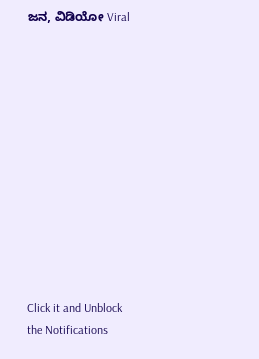ಜನ, ವಿಡಿಯೋ Viral












Click it and Unblock the Notifications